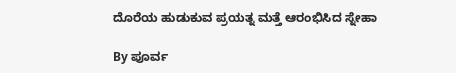ದೊರೆಯ ಹುಡುಕುವ ಪ್ರಯತ್ನ ಮತ್ತೆ ಆರಂಭಿಸಿದ ಸ್ನೇಹಾ

By ಪೂರ್ವ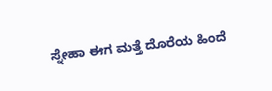ಸ್ನೇಹಾ ಈಗ ಮತ್ತೆ ದೊರೆಯ ಹಿಂದೆ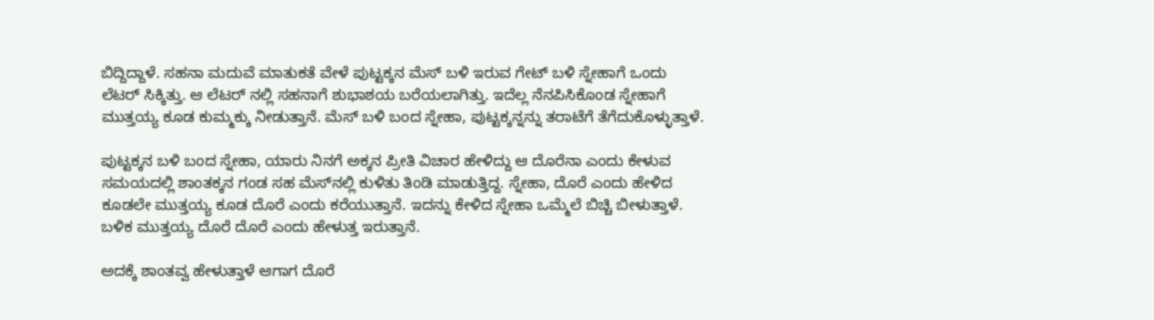ಬಿದ್ದಿದ್ದಾಳೆ. ಸಹನಾ ಮದುವೆ ಮಾತುಕತೆ ವೇಳೆ ಪುಟ್ಟಕ್ಕನ ಮೆಸ್ ಬಳಿ ಇರುವ ಗೇಟ್ ಬಳಿ ಸ್ನೇಹಾಗೆ ಒಂದು ಲೆಟರ್ ಸಿಕ್ಕಿತ್ತು. ಆ ಲೆಟರ್ ನಲ್ಲಿ ಸಹನಾಗೆ ಶುಭಾಶಯ ಬರೆಯಲಾಗಿತ್ತು. ಇದೆಲ್ಲ ನೆನಪಿಸಿಕೊಂಡ ಸ್ನೇಹಾಗೆ ಮುತ್ತಯ್ಯ ಕೂಡ ಕುಮ್ಮಕ್ಕು ನೀಡುತ್ತಾನೆ. ಮೆಸ್ ಬಳಿ ಬಂದ ಸ್ನೇಹಾ, ಪುಟ್ಟಕ್ಕನ್ನನ್ನು ತರಾಟೆಗೆ ತೆಗೆದುಕೊಳ್ಳುತ್ತಾಳೆ.

ಪುಟ್ಟಕ್ಕನ ಬಳಿ ಬಂದ ಸ್ನೇಹಾ, ಯಾರು ನಿನಗೆ ಅಕ್ಕನ ಪ್ರೀತಿ ವಿಚಾರ ಹೇಳಿದ್ದು ಆ ದೊರೆನಾ ಎಂದು ಕೇಳುವ ಸಮಯದಲ್ಲಿ ಶಾಂತಕ್ಕನ ಗಂಡ ಸಹ ಮೆಸ್‌ನಲ್ಲಿ ಕುಳಿತು ತಿಂಡಿ ಮಾಡುತ್ತಿದ್ದ. ಸ್ನೇಹಾ, ದೊರೆ ಎಂದು ಹೇಳಿದ ಕೂಡಲೇ ಮುತ್ತಯ್ಯ ಕೂಡ ದೊರೆ ಎಂದು ಕರೆಯುತ್ತಾನೆ. ಇದನ್ನು ಕೇಳಿದ ಸ್ನೇಹಾ ಒಮ್ಮೆಲೆ ಬಿಚ್ಚಿ ಬೀಳುತ್ತಾಳೆ. ಬಳಿಕ ಮುತ್ತಯ್ಯ ದೊರೆ ದೊರೆ ಎಂದು ಹೇಳುತ್ತ ಇರುತ್ತಾನೆ.

ಅದಕ್ಕೆ ಶಾಂತವ್ವ ಹೇಳುತ್ತಾಳೆ ಆಗಾಗ ದೊರೆ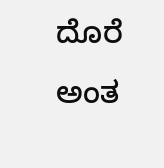ದೊರೆ ಅಂತ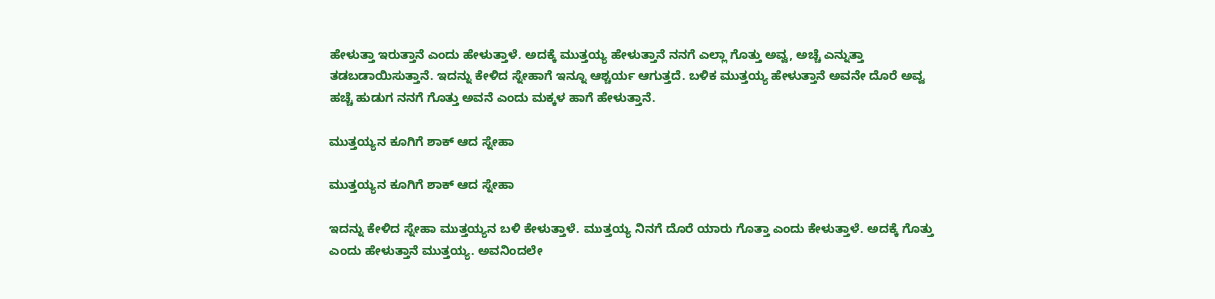ಹೇಳುತ್ತಾ ಇರುತ್ತಾನೆ ಎಂದು ಹೇಳುತ್ತಾಳೆ. ಅದಕ್ಕೆ ಮುತ್ತಯ್ಯ ಹೇಳುತ್ತಾನೆ ನನಗೆ ಎಲ್ಲಾ ಗೊತ್ತು ಅವ್ವ, ಅಚ್ಚೆ ಎನ್ನುತ್ತಾ ತಡಬಡಾಯಿಸುತ್ತಾನೆ. ಇದನ್ನು ಕೇಳಿದ ಸ್ನೇಹಾಗೆ ಇನ್ನೂ ಆಶ್ಚರ್ಯ ಆಗುತ್ತದೆ. ಬಳಿಕ ಮುತ್ತಯ್ಯ ಹೇಳುತ್ತಾನೆ ಅವನೇ ದೊರೆ ಅವ್ವ ಹಚ್ಚೆ ಹುಡುಗ ನನಗೆ ಗೊತ್ತು ಅವನೆ ಎಂದು ಮಕ್ಕಳ ಹಾಗೆ ಹೇಳುತ್ತಾನೆ.

ಮುತ್ತಯ್ಯನ ಕೂಗಿಗೆ ಶಾಕ್ ಆದ ಸ್ನೇಹಾ

ಮುತ್ತಯ್ಯನ ಕೂಗಿಗೆ ಶಾಕ್ ಆದ ಸ್ನೇಹಾ

ಇದನ್ನು ಕೇಳಿದ ಸ್ನೇಹಾ ಮುತ್ತಯ್ಯನ ಬಳಿ ಕೇಳುತ್ತಾಳೆ. ಮುತ್ತಯ್ಯ ನಿನಗೆ ದೊರೆ ಯಾರು ಗೊತ್ತಾ ಎಂದು ಕೇಳುತ್ತಾಳೆ. ಅದಕ್ಕೆ ಗೊತ್ತು ಎಂದು ಹೇಳುತ್ತಾನೆ ಮುತ್ತಯ್ಯ. ಅವನಿಂದಲೇ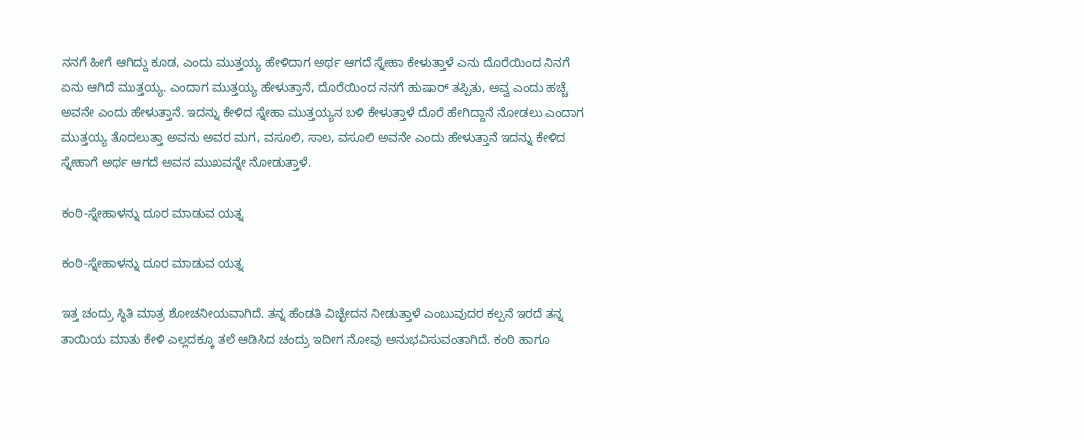ನನಗೆ ಹೀಗೆ ಆಗಿದ್ದು ಕೂಡ, ಎಂದು ಮುತ್ತಯ್ಯ ಹೇಳಿದಾಗ ಅರ್ಥ ಆಗದೆ ಸ್ನೇಹಾ ಕೇಳುತ್ತಾಳೆ ಎನು ದೊರೆಯಿಂದ ನಿನಗೆ ಏನು ಆಗಿದೆ ಮುತ್ತಯ್ಯ. ಎಂದಾಗ ಮುತ್ತಯ್ಯ ಹೇಳುತ್ತಾನೆ, ದೊರೆಯಿಂದ ನನಗೆ ಹುಷಾರ್ ತಪ್ಪಿತು, ಅವ್ವ ಎಂದು ಹಚ್ಚೆ ಅವನೇ ಎಂದು ಹೇಳುತ್ತಾನೆ. ಇದನ್ನು ಕೇಳಿದ ಸ್ನೇಹಾ ಮುತ್ತಯ್ಯನ ಬಳಿ ಕೇಳುತ್ತಾಳೆ ದೊರೆ ಹೇಗಿದ್ದಾನೆ ನೋಡಲು ಎಂದಾಗ ಮುತ್ತಯ್ಯ ತೊದಲುತ್ತಾ ಅವನು ಅವರ ಮಗ, ವಸೂಲಿ, ಸಾಲ, ವಸೂಲಿ ಅವನೇ ಎಂದು ಹೇಳುತ್ತಾನೆ ಇದನ್ನು ಕೇಳಿದ ಸ್ನೇಹಾಗೆ ಅರ್ಥ ಆಗದೆ ಅವನ ಮುಖವನ್ನೇ ನೋಡುತ್ತಾಳೆ.

ಕಂಠಿ-ಸ್ನೇಹಾಳನ್ನು ದೂರ ಮಾಡುವ ಯತ್ನ

ಕಂಠಿ-ಸ್ನೇಹಾಳನ್ನು ದೂರ ಮಾಡುವ ಯತ್ನ

ಇತ್ತ ಚಂದ್ರು ಸ್ಥಿತಿ ಮಾತ್ರ ಶೋಚನೀಯವಾಗಿದೆ. ತನ್ನ ಹೆಂಡತಿ ವಿಚ್ಛೇದನ ನೀಡುತ್ತಾಳೆ ಎಂಬುವುದರ ಕಲ್ಪನೆ ಇರದೆ ತನ್ನ ತಾಯಿಯ ಮಾತು ಕೇಳಿ ಎಲ್ಲದಕ್ಕೂ ತಲೆ ಆಡಿಸಿದ ಚಂದ್ರು ಇದೀಗ ನೋವು ಅನುಭವಿಸುವಂತಾಗಿದೆ. ಕಂಠಿ ಹಾಗೂ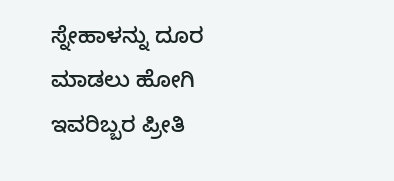ಸ್ನೇಹಾಳನ್ನು ದೂರ ಮಾಡಲು ಹೋಗಿ ಇವರಿಬ್ಬರ ಪ್ರೀತಿ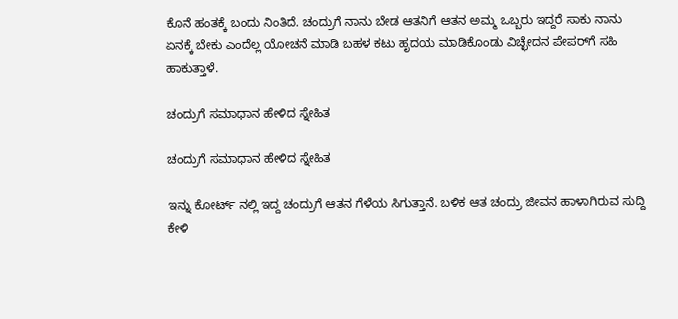ಕೊನೆ ಹಂತಕ್ಕೆ ಬಂದು ನಿಂತಿದೆ. ಚಂದ್ರುಗೆ ನಾನು ಬೇಡ ಆತನಿಗೆ ಆತನ ಅಮ್ಮ ಒಬ್ಬರು ಇದ್ದರೆ ಸಾಕು ನಾನು ಏನಕ್ಕೆ ಬೇಕು ಎಂದೆಲ್ಲ ಯೋಚನೆ ಮಾಡಿ ಬಹಳ ಕಟು ಹೃದಯ ಮಾಡಿಕೊಂಡು ವಿಚ್ಛೇದನ ಪೇಪರ್‌ಗೆ ಸಹಿ ಹಾಕುತ್ತಾಳೆ.

ಚಂದ್ರುಗೆ ಸಮಾಧಾನ ಹೇಳಿದ ಸ್ನೇಹಿತ

ಚಂದ್ರುಗೆ ಸಮಾಧಾನ ಹೇಳಿದ ಸ್ನೇಹಿತ

ಇನ್ನು ಕೋರ್ಟ್ ನಲ್ಲಿ ಇದ್ದ ಚಂದ್ರುಗೆ ಆತನ ಗೆಳೆಯ ಸಿಗುತ್ತಾನೆ. ಬಳಿಕ ಆತ ಚಂದ್ರು ಜೀವನ ಹಾಳಾಗಿರುವ ಸುದ್ದಿ ಕೇಳಿ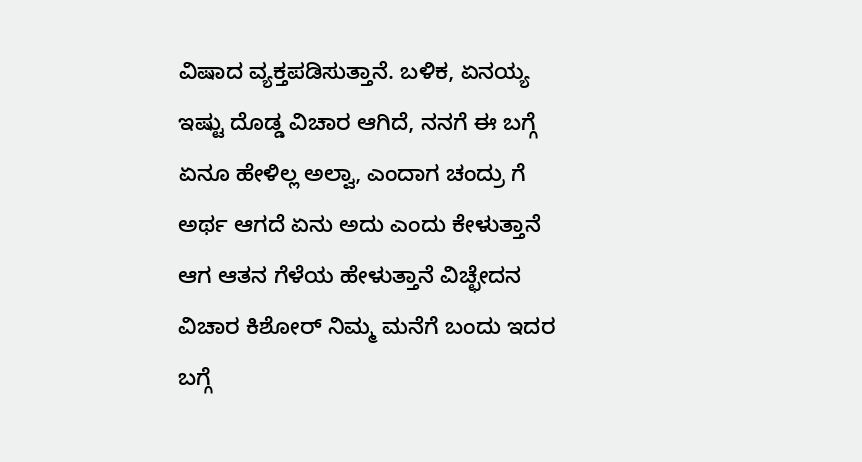ವಿಷಾದ ವ್ಯಕ್ತಪಡಿಸುತ್ತಾನೆ. ಬಳಿಕ, ಏನಯ್ಯ ಇಷ್ಟು ದೊಡ್ಡ ವಿಚಾರ ಆಗಿದೆ, ನನಗೆ ಈ ಬಗ್ಗೆ ಏನೂ ಹೇಳಿಲ್ಲ ಅಲ್ವಾ, ಎಂದಾಗ ಚಂದ್ರು ಗೆ ಅರ್ಥ ಆಗದೆ ಏನು ಅದು ಎಂದು ಕೇಳುತ್ತಾನೆ ಆಗ ಆತನ ಗೆಳೆಯ ಹೇಳುತ್ತಾನೆ ವಿಚ್ಛೇದನ ವಿಚಾರ ಕಿಶೋರ್ ನಿಮ್ಮ ಮನೆಗೆ ಬಂದು ಇದರ ಬಗ್ಗೆ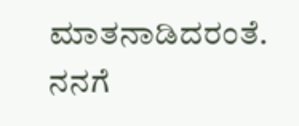ಮಾತನಾಡಿದರಂತೆ. ನನಗೆ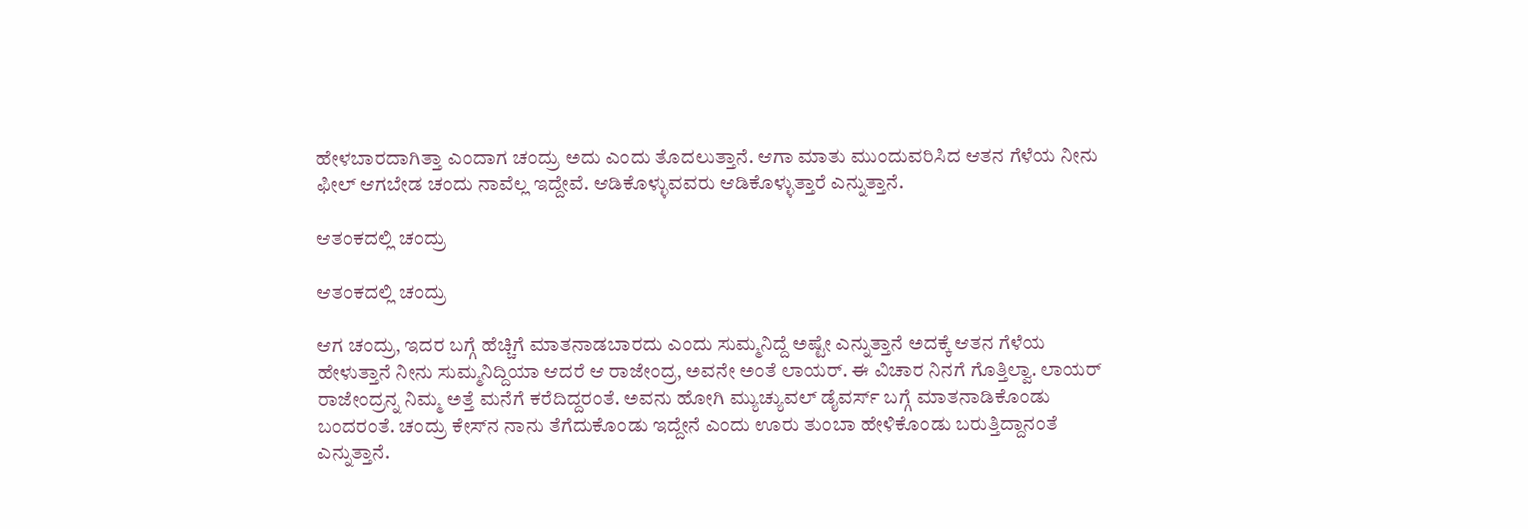ಹೇಳಬಾರದಾಗಿತ್ತಾ ಎಂದಾಗ ಚಂದ್ರು ಅದು ಎಂದು ತೊದಲುತ್ತಾನೆ. ಆಗಾ ಮಾತು ಮುಂದುವರಿಸಿದ ಆತನ ಗೆಳೆಯ ನೀನು ಫೀಲ್ ಆಗಬೇಡ ಚಂದು ನಾವೆಲ್ಲ ಇದ್ದೇವೆ. ಆಡಿಕೊಳ್ಳುವವರು ಆಡಿಕೊಳ್ಳುತ್ತಾರೆ ಎನ್ನುತ್ತಾನೆ.

ಆತಂಕದಲ್ಲಿ ಚಂದ್ರು

ಆತಂಕದಲ್ಲಿ ಚಂದ್ರು

ಆಗ ಚಂದ್ರು, ಇದರ ಬಗ್ಗೆ ಹೆಚ್ಚಿಗೆ ಮಾತನಾಡಬಾರದು ಎಂದು ಸುಮ್ಮನಿದ್ದೆ ಅಷ್ಟೇ ಎನ್ನುತ್ತಾನೆ ಅದಕ್ಕೆ ಆತನ ಗೆಳೆಯ ಹೇಳುತ್ತಾನೆ ನೀನು ಸುಮ್ಮನಿದ್ದಿಯಾ ಆದರೆ ಆ ರಾಜೇಂದ್ರ, ಅವನೇ ಅಂತೆ ಲಾಯರ್. ಈ ವಿಚಾರ ನಿನಗೆ ಗೊತ್ತಿಲ್ವಾ. ಲಾಯರ್ ರಾಜೇಂದ್ರನ್ನ ನಿಮ್ಮ ಅತ್ತೆ ಮನೆಗೆ ಕರೆದಿದ್ದರಂತೆ. ಅವನು ಹೋಗಿ ಮ್ಯುಚ್ಯುವಲ್ ಡೈವರ್ಸ್ ಬಗ್ಗೆ ಮಾತನಾಡಿಕೊಂಡು ಬಂದರಂತೆ. ಚಂದ್ರು ಕೇಸ್‌ನ ನಾನು ತೆಗೆದುಕೊಂಡು ಇದ್ದೇನೆ ಎಂದು ಊರು ತುಂಬಾ ಹೇಳಿಕೊಂಡು ಬರುತ್ತಿದ್ದಾನಂತೆ ಎನ್ನುತ್ತಾನೆ.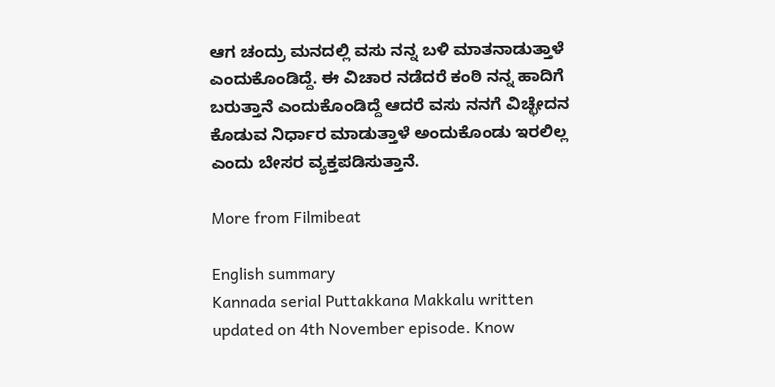ಆಗ ಚಂದ್ರು ಮನದಲ್ಲಿ ವಸು ನನ್ನ ಬಳಿ ಮಾತನಾಡುತ್ತಾಳೆ ಎಂದುಕೊಂಡಿದ್ದೆ. ಈ ವಿಚಾರ ನಡೆದರೆ ಕಂಠಿ ನನ್ನ ಹಾದಿಗೆ ಬರುತ್ತಾನೆ ಎಂದುಕೊಂಡಿದ್ದೆ ಆದರೆ ವಸು ನನಗೆ ವಿಚ್ಛೇದನ ಕೊಡುವ ನಿರ್ಧಾರ ಮಾಡುತ್ತಾಳೆ ಅಂದುಕೊಂಡು ಇರಲಿಲ್ಲ ಎಂದು ಬೇಸರ ವ್ಯಕ್ತಪಡಿಸುತ್ತಾನೆ.

More from Filmibeat

English summary
Kannada serial Puttakkana Makkalu written updated on 4th November episode. Know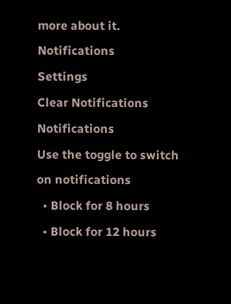more about it.
Notifications
Settings
Clear Notifications
Notifications
Use the toggle to switch on notifications
  • Block for 8 hours
  • Block for 12 hours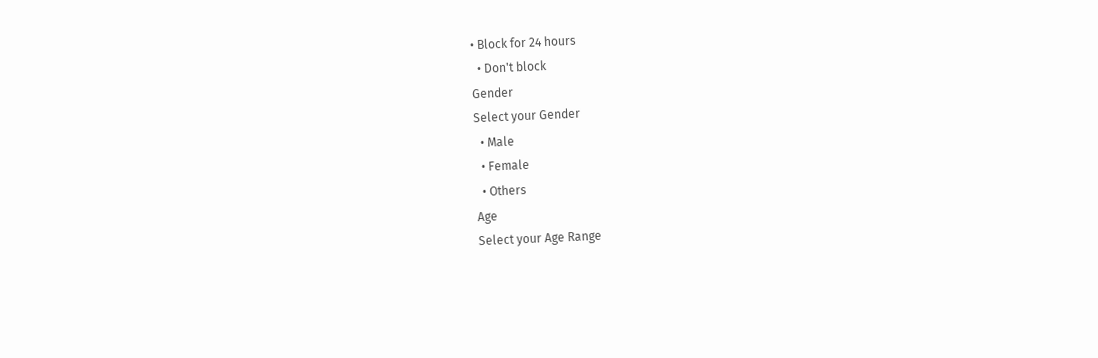• Block for 24 hours
  • Don't block
Gender
Select your Gender
  • Male
  • Female
  • Others
Age
Select your Age Range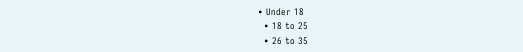• Under 18
  • 18 to 25
  • 26 to 35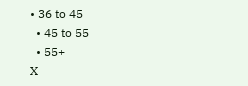• 36 to 45
  • 45 to 55
  • 55+
X